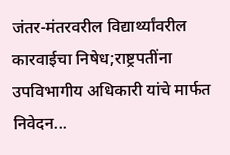जंतर-मंतरवरील विद्यार्थ्यांवरील कारवाईचा निषेध;राष्ट्रपतींना उपविभागीय अधिकारी यांचे मार्फत निवेदन...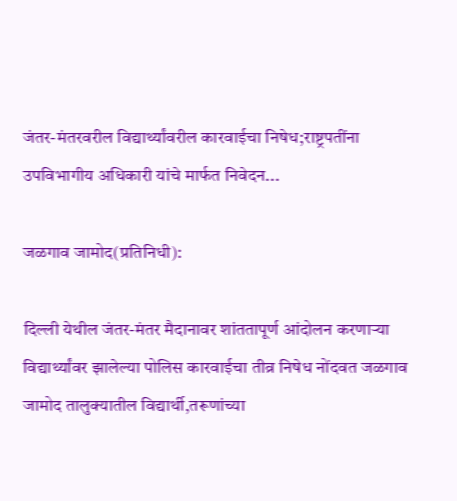जंतर-मंतरवरील विद्यार्थ्यांवरील कारवाईचा निषेध;राष्ट्रपतींना उपविभागीय अधिकारी यांचे मार्फत निवेदन...

जळगाव जामोद(प्रतिनिधी):

दिल्ली येथील जंतर-मंतर मैदानावर शांततापूर्ण आंदोलन करणाऱ्या विद्यार्थ्यांवर झालेल्या पोलिस कारवाईचा तीव्र निषेध नोंदवत जळगाव जामोद तालुक्यातील विद्यार्थी,तरूणांच्या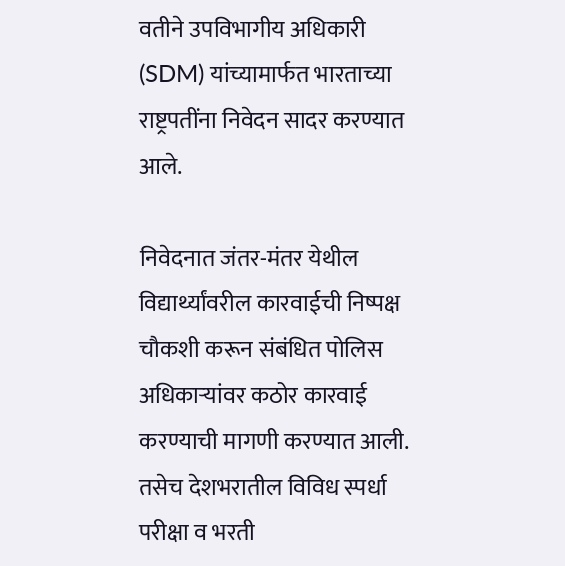वतीने उपविभागीय अधिकारी (SDM) यांच्यामार्फत भारताच्या राष्ट्रपतींना निवेदन सादर करण्यात आले.

निवेदनात जंतर-मंतर येथील विद्यार्थ्यांवरील कारवाईची निष्पक्ष चौकशी करून संबंधित पोलिस अधिकाऱ्यांवर कठोर कारवाई करण्याची मागणी करण्यात आली. तसेच देशभरातील विविध स्पर्धा परीक्षा व भरती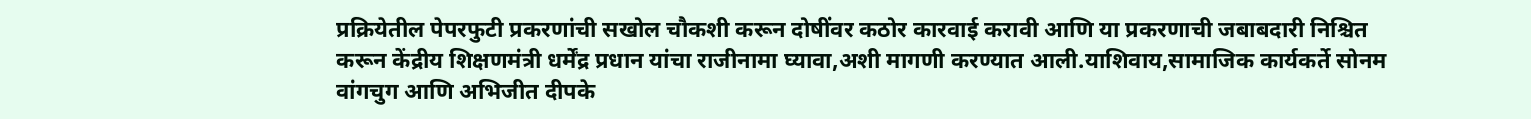प्रक्रियेतील पेपरफुटी प्रकरणांची सखोल चौकशी करून दोषींवर कठोर कारवाई करावी आणि या प्रकरणाची जबाबदारी निश्चित करून केंद्रीय शिक्षणमंत्री धर्मेंद्र प्रधान यांचा राजीनामा घ्यावा,अशी मागणी करण्यात आली.याशिवाय,सामाजिक कार्यकर्ते सोनम वांगचुग आणि अभिजीत दीपके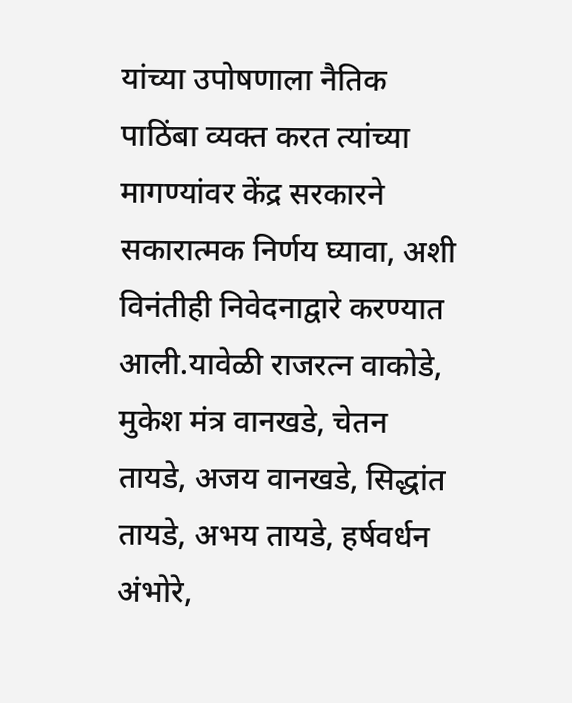यांच्या उपोषणाला नैतिक पाठिंबा व्यक्त करत त्यांच्या मागण्यांवर केंद्र सरकारने सकारात्मक निर्णय घ्यावा, अशी विनंतीही निवेदनाद्वारे करण्यात आली.यावेळी राजरत्न वाकोडे, मुकेश मंत्र वानखडे, चेतन तायडे, अजय वानखडे, सिद्धांत तायडे, अभय तायडे, हर्षवर्धन अंभोरे,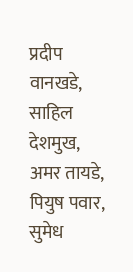प्रदीप वानखडे, साहिल देशमुख, अमर तायडे, पियुष पवार, सुमेध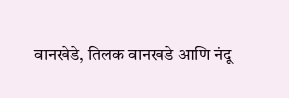वानखेडे, तिलक वानखडे आणि नंदू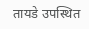तायडे उपस्थित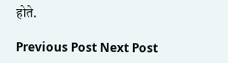होते.

Previous Post Next Post